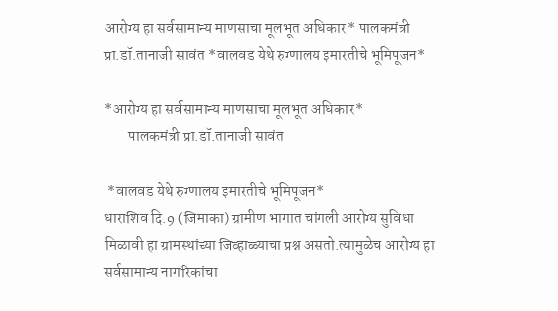आरोग्य हा सर्वसामान्य माणसाचा मूलभूत अधिकार* पालकमंत्री प्रा.डॉ.तानाजी सावंत *वालवड येथे रुग्णालय इमारतीचे भूमिपूजन*

*आरोग्य हा सर्वसामान्य माणसाचा मूलभूत अधिकार*
        पालकमंत्री प्रा.डॉ.तानाजी सावंत

 *वालवड येथे रुग्णालय इमारतीचे भूमिपूजन*
धाराशिव दि.9 (जिमाका) ग्रामीण भागात चांगली आरोग्य सुविधा मिळावी हा ग्रामस्थांच्या जिव्हाळ्याचा प्रश्न असतो.त्यामुळेच आरोग्य हा सर्वसामान्य नागरिकांचा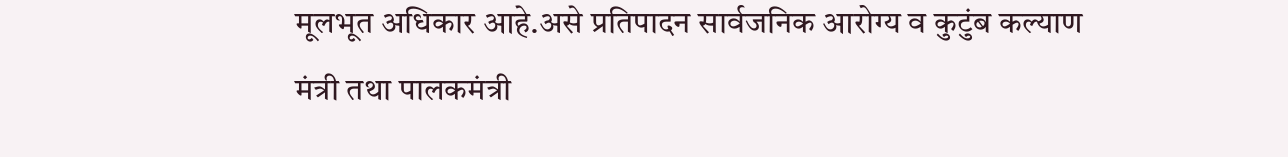मूलभूत अधिकार आहे.असे प्रतिपादन सार्वजनिक आरोग्य व कुटुंब कल्याण मंत्री तथा पालकमंत्री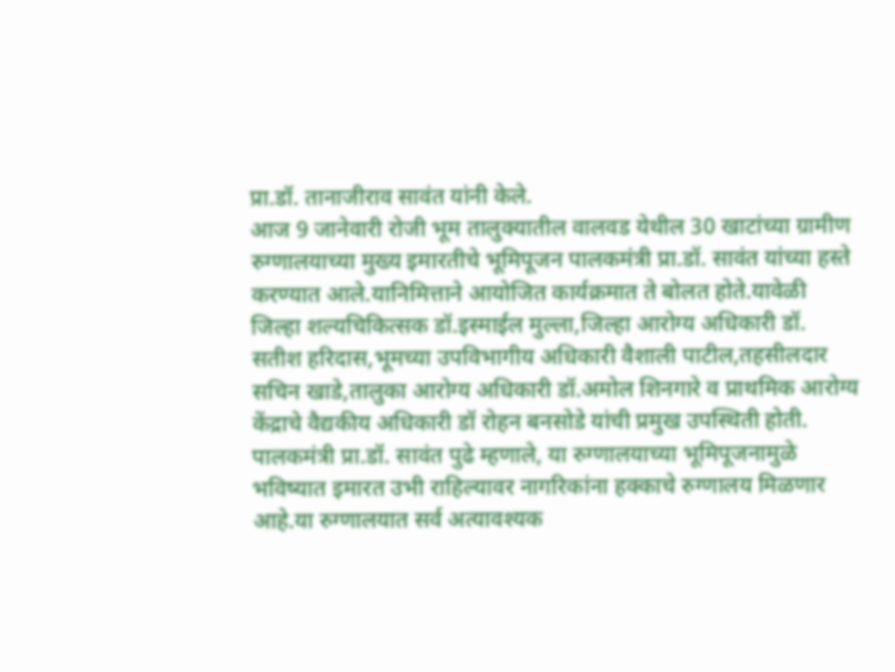प्रा.डॉ. तानाजीराव सावंत यांनी केले.
आज 9 जानेवारी रोजी भूम तालुक्यातील वालवड येथील 30 खाटांच्या ग्रामीण रुग्णालयाच्या मुख्य इमारतीचे भूमिपूजन पालकमंत्री प्रा.डॉ. सावंत यांच्या हस्ते करण्यात आले.यानिमित्ताने आयोजित कार्यक्रमात ते बोलत होते.यावेळी जिल्हा शल्यचिकित्सक डॉ.इस्माईल मुल्ला,जिल्हा आरोग्य अधिकारी डॉ. सतीश हरिदास,भूमच्या उपविभागीय अधिकारी वैशाली पाटील,तहसीलदार सचिन खाडे,तालुका आरोग्य अधिकारी डॉ.अमोल शिनगारे व प्राथमिक आरोग्य केंद्राचे वैद्यकीय अधिकारी डॉ रोहन बनसोडे यांची प्रमुख उपस्थिती होती.
पालकमंत्री प्रा.डॉ. सावंत पुढे म्हणाले, या रुग्णालयाच्या भूमिपूजनामुळे भविष्यात इमारत उभी राहिल्यावर नागरिकांना हक्काचे रुग्णालय मिळणार आहे.या रुग्णालयात सर्व अत्यावश्यक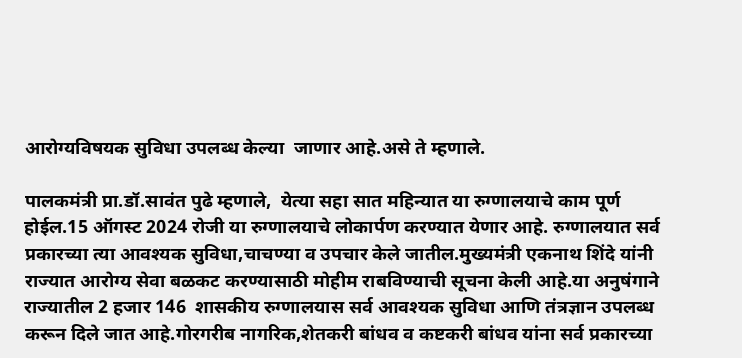आरोग्यविषयक सुविधा उपलब्ध केल्या  जाणार आहे.असे ते म्हणाले.

पालकमंत्री प्रा.डॉ.सावंत पुढे म्हणाले,  येत्या सहा सात महिन्यात या रुग्णालयाचे काम पूर्ण होईल.15 ऑगस्ट 2024 रोजी या रुग्णालयाचे लोकार्पण करण्यात येणार आहे. रुग्णालयात सर्व प्रकारच्या त्या आवश्यक सुविधा,चाचण्या व उपचार केले जातील.मुख्यमंत्री एकनाथ शिंदे यांनी राज्यात आरोग्य सेवा बळकट करण्यासाठी मोहीम राबविण्याची सूचना केली आहे.या अनुषंगाने राज्यातील 2 हजार 146  शासकीय रुग्णालयास सर्व आवश्यक सुविधा आणि तंत्रज्ञान उपलब्ध करून दिले जात आहे.गोरगरीब नागरिक,शेतकरी बांधव व कष्टकरी बांधव यांना सर्व प्रकारच्या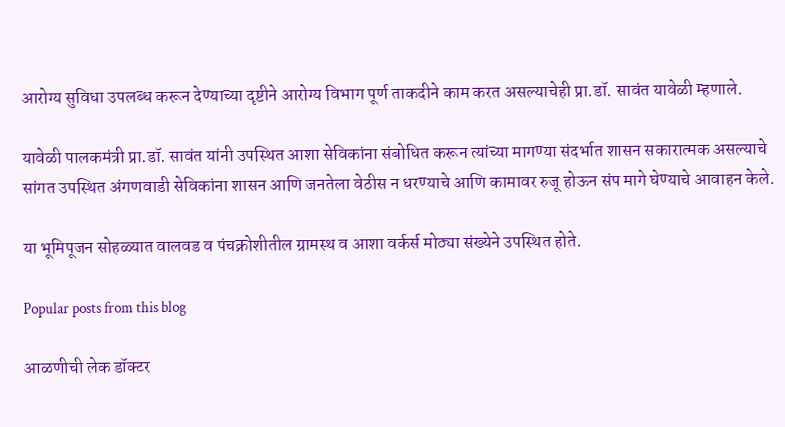आरोग्य सुविधा उपलब्ध करून देण्याच्या दृष्टीने आरोग्य विभाग पूर्ण ताकदीने काम करत असल्याचेही प्रा.डॉ. सावंत यावेळी म्हणाले.

यावेळी पालकमंत्री प्रा.डॉ. सावंत यांनी उपस्थित आशा सेविकांना संबोधित करून त्यांच्या मागण्या संदर्भात शासन सकारात्मक असल्याचे सांगत उपस्थित अंगणवाडी सेविकांना शासन आणि जनतेला वेठीस न धरण्याचे आणि कामावर रुजू होऊन संप मागे घेण्याचे आवाहन केले.

या भूमिपूजन सोहळ्यात वालवड व पंचक्रोशीतील ग्रामस्थ व आशा वर्कर्स मोठ्या संख्येने उपस्थित होते.

Popular posts from this blog

आळणीची लेक डॉक्टर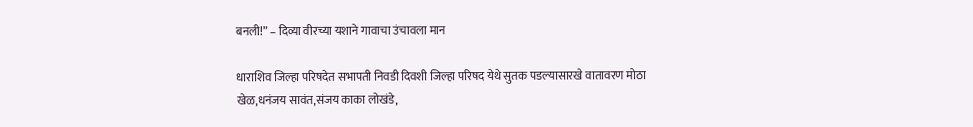बनली!” – दिव्या वीरच्या यशाने गावाचा उंचावला मान

धाराशिव जिल्हा परिषदेत सभापती निवडी दिवशी जिल्हा परिषद येथे सुतक पडल्यासारखे वातावरण मोठा खेळ,धनंजय सावंत,संजय काका लोखंडे,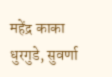महेंद्र काका धुरगुडे, सुवर्णा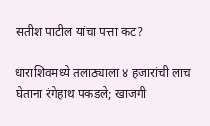सतीश पाटील यांचा पत्ता कट?

धाराशिवमध्ये तलाठ्याला ४ हजारांची लाच घेताना रंगेहाथ पकडले; खाजगी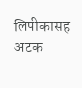लिपीकासह अटक